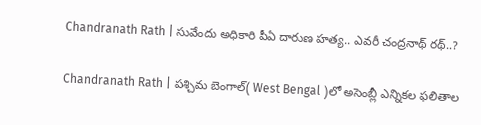Chandranath Rath | సువేందు అధికారి పీఏ దారుణ హ‌త్య‌.. ఎవ‌రీ చంద్ర‌నాథ్ ర‌థ్‌..?

Chandranath Rath | ప‌శ్చిమ బెంగాల్‌( West Bengal )లో అసెంబ్లీ ఎన్నిక‌ల ఫ‌లితాల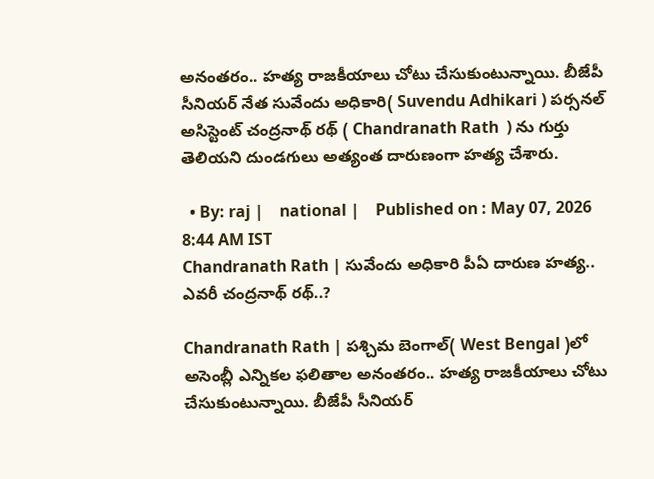అనంత‌రం.. హ‌త్య రాజ‌కీయాలు చోటు చేసుకుంటున్నాయి. బీజేపీ సీనియ‌ర్ నేత సువేందు అధికారి( Suvendu Adhikari ) ప‌ర్స‌న‌ల్ అసిస్టెంట్ చంద్ర‌నాథ్ ర‌థ్‌ ( Chandranath Rath  ) ను గుర్తు తెలియ‌ని దుండ‌గులు అత్యంత దారుణంగా హ‌త్య చేశారు.

  • By: raj |    national |    Published on : May 07, 2026 8:44 AM IST
Chandranath Rath | సువేందు అధికారి పీఏ దారుణ హ‌త్య‌.. ఎవ‌రీ చంద్ర‌నాథ్ ర‌థ్‌..?

Chandranath Rath | ప‌శ్చిమ బెంగాల్‌( West Bengal )లో అసెంబ్లీ ఎన్నిక‌ల ఫ‌లితాల అనంత‌రం.. హ‌త్య రాజ‌కీయాలు చోటు చేసుకుంటున్నాయి. బీజేపీ సీనియ‌ర్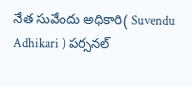నేత సువేందు అధికారి( Suvendu Adhikari ) ప‌ర్స‌న‌ల్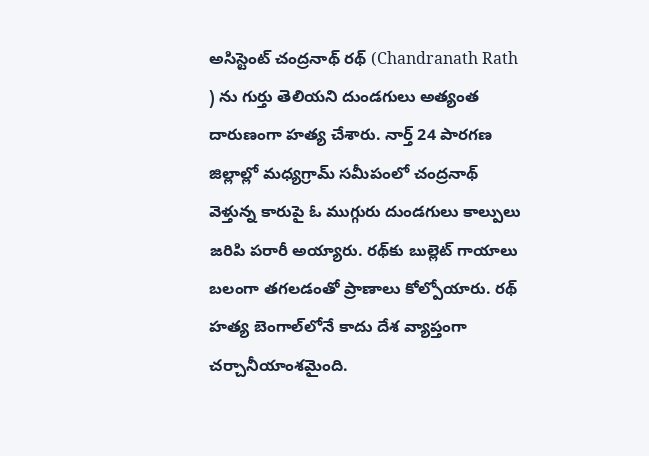అసిస్టెంట్ చంద్ర‌నాథ్ ర‌థ్‌ (Chandranath Rath  ) ను గుర్తు తెలియ‌ని దుండ‌గులు అత్యంత దారుణంగా హ‌త్య చేశారు. నార్త్ 24 పార‌గ‌ణ జిల్లాల్లో మ‌ధ్య‌గ్రామ్ స‌మీపంలో చంద్ర‌నాథ్ వెళ్తున్న కారుపై ఓ ముగ్గురు దుండ‌గులు కాల్పులు జ‌రిపి ప‌రారీ అయ్యారు. ర‌థ్‌కు బుల్లెట్ గాయాలు బ‌లంగా త‌గ‌లడంతో ప్రాణాలు కోల్పోయారు. ర‌థ్ హ‌త్య బెంగాల్‌లోనే కాదు దేశ వ్యాప్తంగా చ‌ర్చానీయాంశ‌మైంది.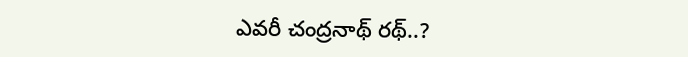ఎవ‌రీ చంద్ర‌నాథ్ ర‌థ్..?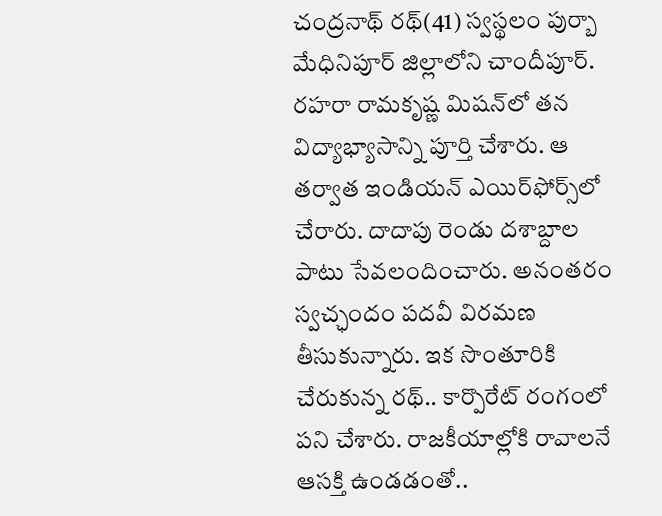చంద్ర‌నాథ్ ర‌థ్(41) స్వ‌స్థ‌లం పుర్బా మేధినిపూర్ జిల్లాలోని చాందీపూర్. ర‌హ‌రా రామ‌కృష్ణ మిష‌న్‌లో త‌న విద్యాభ్యాసాన్ని పూర్తి చేశారు. ఆ త‌ర్వాత ఇండియ‌న్ ఎయిర్‌ఫోర్స్‌లో చేరారు. దాదాపు రెండు దశాబ్దాల పాటు సేవ‌లందించారు. అనంత‌రం స్వ‌చ్ఛందం ప‌ద‌వీ విర‌మ‌ణ తీసుకున్నారు. ఇక సొంతూరికి చేరుకున్న ర‌థ్.. కార్పొరేట్ రంగంలో ప‌ని చేశారు. రాజ‌కీయాల్లోకి రావాల‌నే ఆస‌క్తి ఉండ‌డంతో..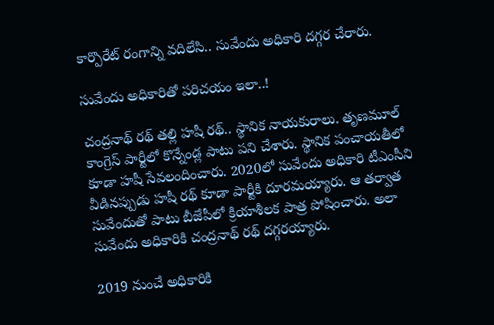కార్పొరేట్ రంగాన్ని వ‌దిలేసి.. సువేందు అధికారి ద‌గ్గ‌ర చేరారు.

సువేందు అధికారితో ప‌రిచ‌యం ఇలా..!

చంద్ర‌నాథ్ ర‌థ్ త‌ల్లి హ‌షీ ర‌థ్‌.. స్థానిక నాయ‌కురాలు. తృణ‌మూల్ కాంగ్రెస్ పార్టీలో కొన్నేండ్ల పాటు ప‌ని చేశారు. స్థానిక పంచాయ‌తీలో కూడా హ‌షీ సేవ‌లందించారు. 2020లో సువేందు అధికారి టీఎంసీని వీడిన‌ప్పుడు హ‌షీ ర‌థ్ కూడా పార్టీకి దూర‌మ‌య్యారు. ఆ త‌ర్వాత సువేందుతో పాటు బీజేపీలో క్రియాశీల‌క పాత్ర పోషించారు. అలా సువేందు అధికారికి చంద్ర‌నాథ్ ర‌థ్ ద‌గ్గ‌ర‌య్యారు.

2019 నుంచే అధికారికి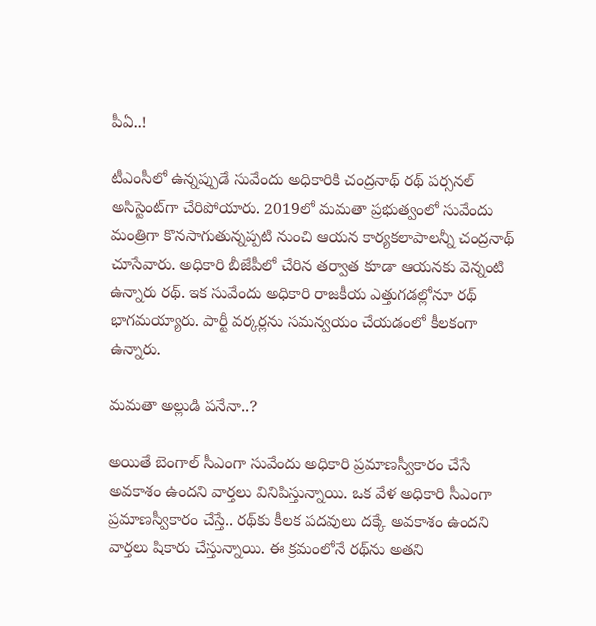పీఏ..!

టీఎంసీలో ఉన్న‌ప్పుడే సువేందు అధికారికి చంద్ర‌నాథ్ ర‌థ్ ప‌ర్స‌న‌ల్ అసిస్టెంట్‌గా చేరిపోయారు. 2019లో మ‌మ‌తా ప్ర‌భుత్వంలో సువేందు మంత్రిగా కొన‌సాగుతున్న‌ప్ప‌టి నుంచి ఆయ‌న కార్య‌క‌లాపాల‌న్నీ చంద్ర‌నాథ్ చూసేవారు. అధికారి బీజేపీలో చేరిన త‌ర్వాత కూడా ఆయ‌న‌కు వెన్నంటి ఉన్నారు ర‌థ్. ఇక సువేందు అధికారి రాజ‌కీయ ఎత్తుగ‌డ‌ల్లోనూ ర‌థ్ భాగ‌మ‌య్యారు. పార్టీ వ‌ర్క‌ర్ల‌ను స‌మ‌న్వ‌యం చేయ‌డంలో కీల‌కంగా ఉన్నారు.

మ‌మ‌తా అల్లుడి ప‌నేనా..?

అయితే బెంగాల్ సీఎంగా సువేందు అధికారి ప్ర‌మాణ‌స్వీకారం చేసే అవ‌కాశం ఉంద‌ని వార్త‌లు వినిపిస్తున్నాయి. ఒక వేళ అధికారి సీఎంగా ప్ర‌మాణస్వీకారం చేస్తే.. ర‌థ్‌కు కీల‌క ప‌ద‌వులు ద‌క్కే అవ‌కాశం ఉంద‌ని వార్త‌లు షికారు చేస్తున్నాయి. ఈ క్ర‌మంలోనే ర‌థ్‌ను అత‌ని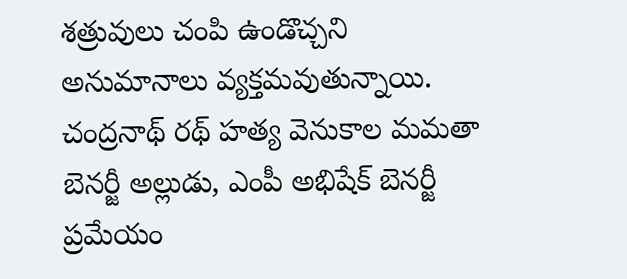శ‌త్రువులు చంపి ఉండొచ్చ‌ని అనుమానాలు వ్య‌క్త‌మ‌వుతున్నాయి. చంద్ర‌నాథ్ ర‌థ్ హ‌త్య వెనుకాల మ‌మ‌తా బెన‌ర్జీ అల్లుడు, ఎంపీ అభిషేక్ బెన‌ర్జీ ప్ర‌మేయం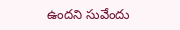ఉంద‌ని సువేందు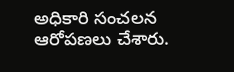అధికారి సంచ‌ల‌న ఆరోప‌ణ‌లు చేశారు.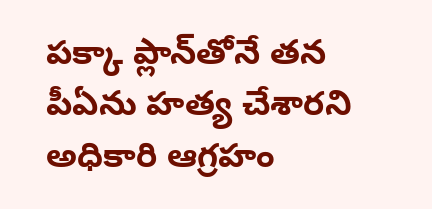ప‌క్కా ప్లాన్‌తోనే త‌న పీఏను హ‌త్య చేశార‌ని అధికారి ఆగ్ర‌హం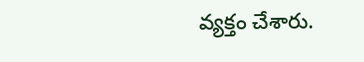వ్య‌క్తం చేశారు.